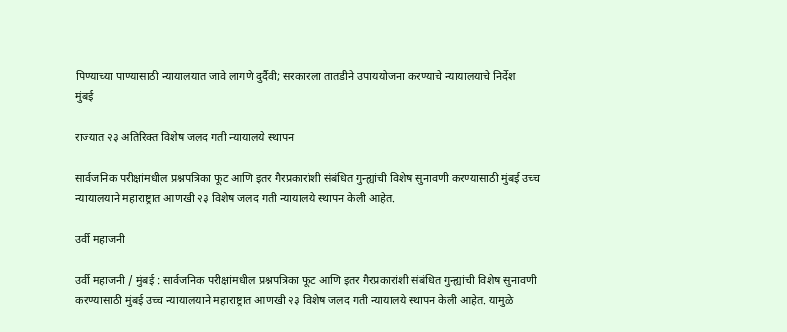पिण्याच्या पाण्यासाठी न्यायालयात जावे लागणे दुर्दैवी; सरकारला तातडीने उपाययोजना करण्याचे न्यायालयाचे निर्देश
मुंबई

राज्यात २३ अतिरिक्त विशेष जलद गती न्यायालये स्थापन

सार्वजनिक परीक्षांमधील प्रश्नपत्रिका फूट आणि इतर गैरप्रकारांशी संबंधित गुन्ह्यांची विशेष सुनावणी करण्यासाठी मुंबई उच्च न्यायालयाने महाराष्ट्रात आणखी २३ विशेष जलद गती न्यायालये स्थापन केली आहेत.

उर्वी महाजनी

उर्वी महाजनी / मुंबई : सार्वजनिक परीक्षांमधील प्रश्नपत्रिका फूट आणि इतर गैरप्रकारांशी संबंधित गुन्ह्यांची विशेष सुनावणी करण्यासाठी मुंबई उच्च न्यायालयाने महाराष्ट्रात आणखी २३ विशेष जलद गती न्यायालये स्थापन केली आहेत. यामुळे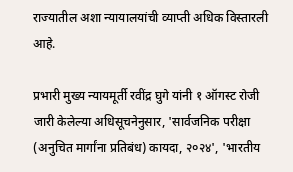राज्यातील अशा न्यायालयांची व्याप्ती अधिक विस्तारली आहे.

प्रभारी मुख्य न्यायमूर्ती रवींद्र घुगे यांनी १ ऑगस्ट रोजी जारी केलेल्या अधिसूचनेनुसार, 'सार्वजनिक परीक्षा (अनुचित मार्गांना प्रतिबंध) कायदा, २०२४', 'भारतीय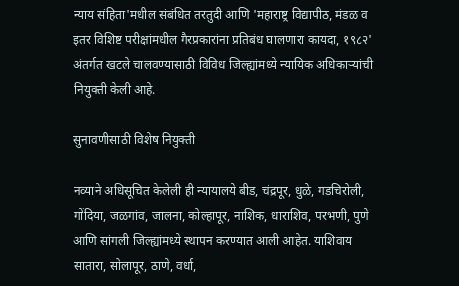न्याय संहिता'मधील संबंधित तरतुदी आणि 'महाराष्ट्र विद्यापीठ, मंडळ व इतर विशिष्ट परीक्षांमधील गैरप्रकारांना प्रतिबंध घालणारा कायदा, १९८२' अंतर्गत खटले चालवण्यासाठी विविध जिल्ह्यांमध्ये न्यायिक अधिकाऱ्यांची नियुक्ती केली आहे.

सुनावणीसाठी विशेष नियुक्ती

नव्याने अधिसूचित केलेली ही न्यायालये बीड, चंद्रपूर, धुळे, गडचिरोली, गोंदिया, जळगांव, जालना, कोल्हापूर, नाशिक, धाराशिव, परभणी, पुणे आणि सांगली जिल्ह्यांमध्ये स्थापन करण्यात आली आहेत. याशिवाय सातारा, सोलापूर, ठाणे, वर्धा,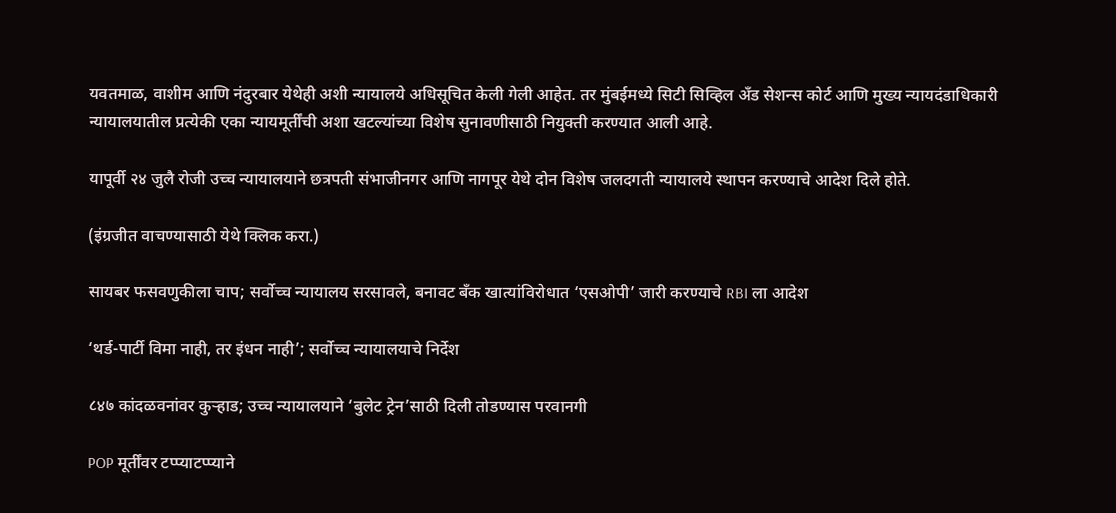यवतमाळ, वाशीम आणि नंदुरबार येथेही अशी न्यायालये अधिसूचित केली गेली आहेत. तर मुंबईमध्ये सिटी सिव्हिल अँड सेशन्स कोर्ट आणि मुख्य न्यायदंडाधिकारी न्यायालयातील प्रत्येकी एका न्यायमूर्तींची अशा खटल्यांच्या विशेष सुनावणीसाठी नियुक्ती करण्यात आली आहे.

यापूर्वी २४ जुलै रोजी उच्च न्यायालयाने छत्रपती संभाजीनगर आणि नागपूर येथे दोन विशेष जलदगती न्यायालये स्थापन करण्याचे आदेश दिले होते.

(इंग्रजीत वाचण्यासाठी येथे क्लिक करा.)

सायबर फसवणुकीला चाप; सर्वोच्च न्यायालय सरसावले, बनावट बँक खात्यांविरोधात ‘एसओपी’ जारी करण्याचे RBI ला आदेश

‘थर्ड-पार्टी विमा नाही, तर इंधन नाही’; सर्वोच्च न्यायालयाचे निर्देश

८४७ कांदळवनांवर कुऱ्हाड; उच्च न्यायालयाने ‘बुलेट ट्रेन’साठी दिली तोडण्यास परवानगी

POP मूर्तींवर टप्प्याटप्प्याने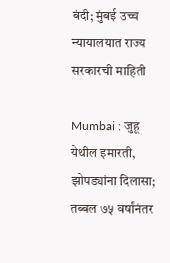बंदी; मुंबई उच्च न्यायालयात राज्य सरकारची माहिती

Mumbai : जुहू येथील इमारती, झोपड्यांना दिलासा; तब्बल ७५ वर्षांनंतर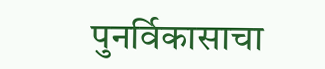पुनर्विकासाचा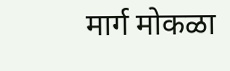मार्ग मोकळा